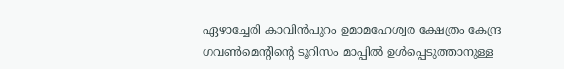ഏഴാച്ചേരി കാവിന്‍പുറം ഉമാമഹേശ്വര ക്ഷേത്രം കേന്ദ്ര ഗവണ്‍മെന്റിന്റെ ടൂറിസം മാപ്പില്‍ ഉള്‍പ്പെടുത്താനുള്ള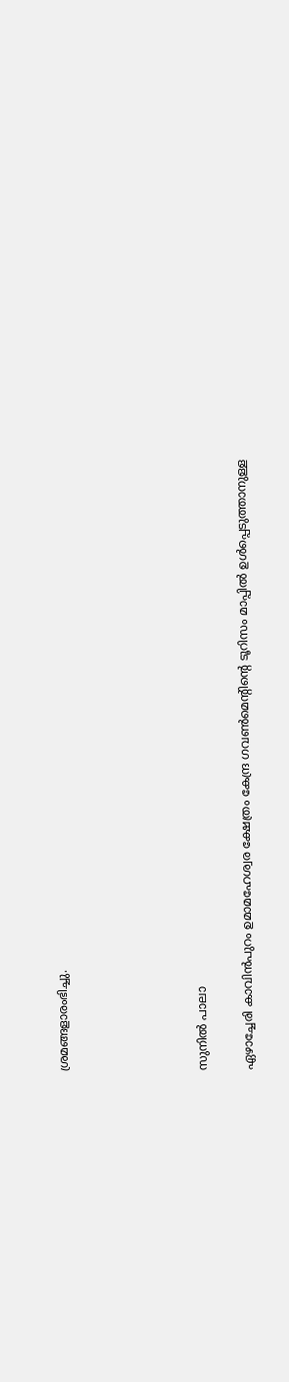ശ്രമങ്ങളാരംഭിച്ചു.





സുനില്‍ പാലാ

ഏഴാച്ചേരി കാവിന്‍പുറം ഉമാമഹേശ്വര ക്ഷേത്രം കേന്ദ്ര ഗവണ്‍മെന്റിന്റെ ടൂറിസം മാപ്പില്‍ ഉള്‍പ്പെടുത്താനുള്ള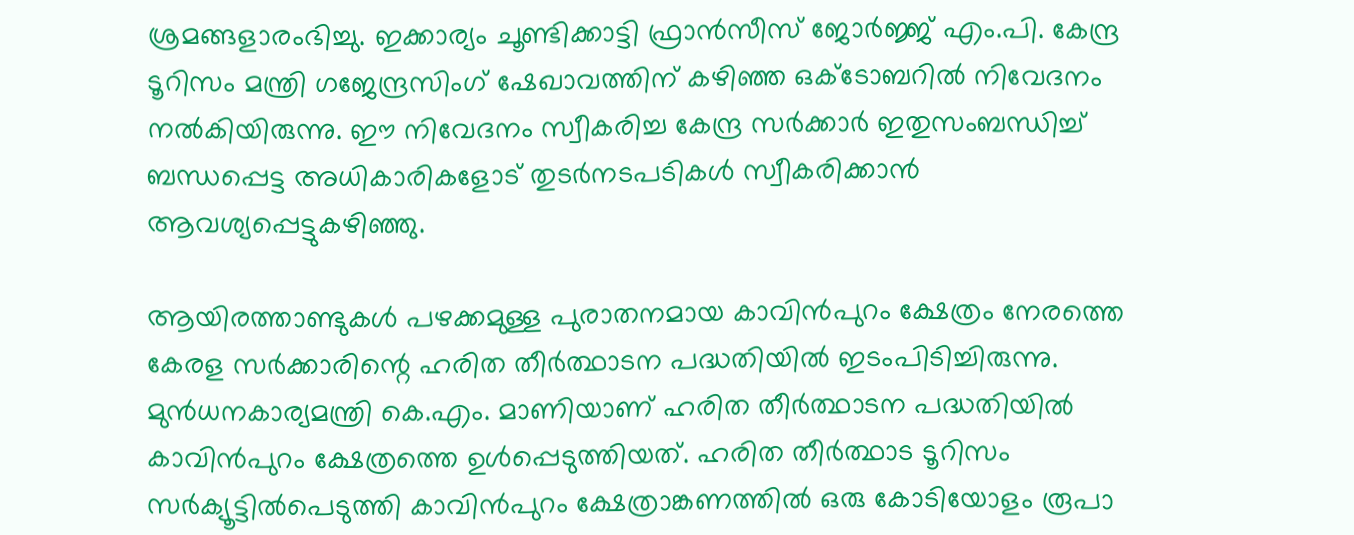ശ്രമങ്ങളാരംഭിച്ചു. ഇക്കാര്യം ചൂണ്ടിക്കാട്ടി ഫ്രാന്‍സീസ് ജോര്‍ജ്ജ് എം.പി. കേന്ദ്ര ടൂറിസം മന്ത്രി ഗജേന്ദ്രസിംഗ് ഷേഖാവത്തിന് കഴിഞ്ഞ ഒക്‌ടോബറില്‍ നിവേദനം നല്‍കിയിരുന്നു. ഈ നിവേദനം സ്വീകരിച്ച കേന്ദ്ര സര്‍ക്കാര്‍ ഇതുസംബന്ധിച്ച് ബന്ധപ്പെട്ട അധികാരികളോട് തുടര്‍നടപടികള്‍ സ്വീകരിക്കാന്‍ ആവശ്യപ്പെട്ടുകഴിഞ്ഞു.

ആയിരത്താണ്ടുകള്‍ പഴക്കമുള്ള പുരാതനമായ കാവിന്‍പുറം ക്ഷേത്രം നേരത്തെ കേരള സര്‍ക്കാരിന്റെ ഹരിത തീര്‍ത്ഥാടന പദ്ധതിയില്‍ ഇടംപിടിച്ചിരുന്നു. മുന്‍ധനകാര്യമന്ത്രി കെ.എം. മാണിയാണ് ഹരിത തീര്‍ത്ഥാടന പദ്ധതിയില്‍ കാവിന്‍പുറം ക്ഷേത്രത്തെ ഉള്‍പ്പെടുത്തിയത്. ഹരിത തീര്‍ത്ഥാട ടൂറിസം സര്‍ക്യൂട്ടില്‍പെടുത്തി കാവിന്‍പുറം ക്ഷേത്രാങ്കണത്തില്‍ ഒരു കോടിയോളം രൂപാ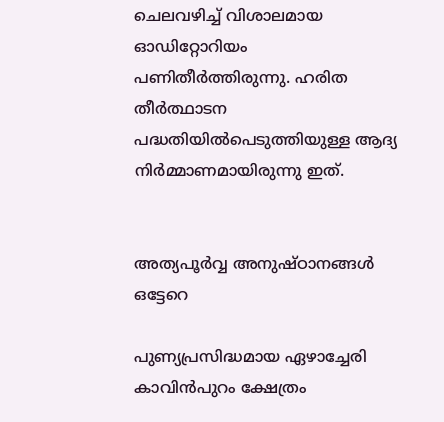ചെലവഴിച്ച് വിശാലമായ ഓഡിറ്റോറിയം പണിതീര്‍ത്തിരുന്നു. ഹരിത തീര്‍ത്ഥാടന പദ്ധതിയില്‍പെടുത്തിയുള്ള ആദ്യ നിര്‍മ്മാണമായിരുന്നു ഇത്.


അത്യപൂര്‍വ്വ അനുഷ്ഠാനങ്ങള്‍ ഒട്ടേറെ

പുണ്യപ്രസിദ്ധമായ ഏഴാച്ചേരി കാവിന്‍പുറം ക്ഷേത്രം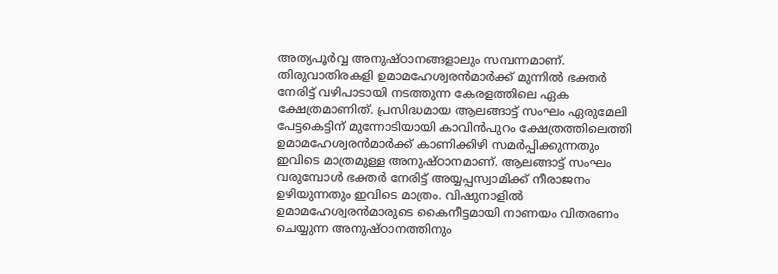അത്യപൂര്‍വ്വ അനുഷ്ഠാനങ്ങളാലും സമ്പന്നമാണ്. തിരുവാതിരകളി ഉമാമഹേശ്വരന്‍മാര്‍ക്ക് മുന്നില്‍ ഭക്തര്‍ നേരിട്ട് വഴിപാടായി നടത്തുന്ന കേരളത്തിലെ ഏക ക്ഷേത്രമാണിത്. പ്രസിദ്ധമായ ആലങ്ങാട്ട് സംഘം ഏരുമേലി പേട്ടകെട്ടിന് മുന്നോടിയായി കാവിന്‍പുറം ക്ഷേത്രത്തിലെത്തി ഉമാമഹേശ്വരന്‍മാര്‍ക്ക് കാണിക്കിഴി സമര്‍പ്പിക്കുന്നതും ഇവിടെ മാത്രമുള്ള അനുഷ്ഠാനമാണ്. ആലങ്ങാട്ട് സംഘം വരുമ്പോള്‍ ഭക്തര്‍ നേരിട്ട് അയ്യപ്പസ്വാമിക്ക് നീരാജനം ഉഴിയുന്നതും ഇവിടെ മാത്രം. വിഷുനാളില്‍ ഉമാമഹേശ്വരന്‍മാരുടെ കൈനീട്ടമായി നാണയം വിതരണം ചെയ്യുന്ന അനുഷ്ഠാനത്തിനും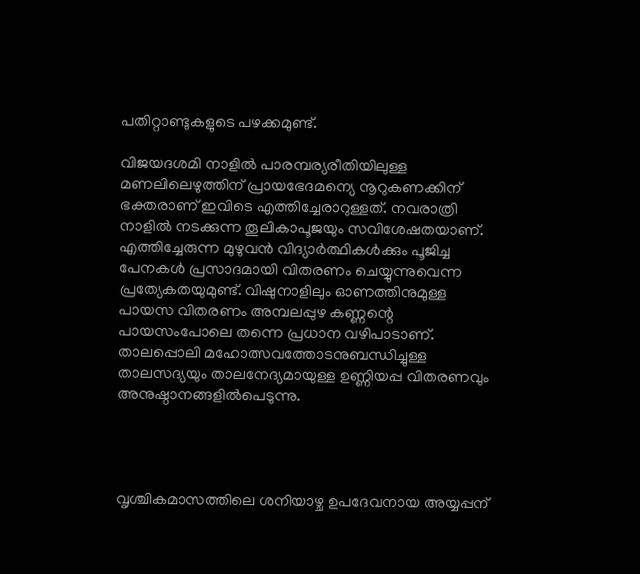പതിറ്റാണ്ടുകളുടെ പഴക്കമുണ്ട്.

വിജയദശമി നാളില്‍ പാരമ്പര്യരീതിയിലുള്ള മണലിലെഴുത്തിന് പ്രായഭേദമന്യെ നൂറുകണക്കിന് ഭക്തരാണ് ഇവിടെ എത്തിച്ചേരാറുള്ളത്. നവരാത്രി നാളില്‍ നടക്കുന്ന തൂലികാപൂജയും സവിശേഷതയാണ്. എത്തിച്ചേരുന്ന മുഴുവന്‍ വിദ്യാര്‍ത്ഥികള്‍ക്കും പൂജിച്ച പേനകള്‍ പ്രസാദമായി വിതരണം ചെയ്യുന്നുവെന്ന പ്രത്യേകതയുമുണ്ട്. വിഷുനാളിലും ഓണത്തിനുമുള്ള പായസ വിതരണം അമ്പലപ്പുഴ കണ്ണന്റെ പായസംപോലെ തന്നെ പ്രധാന വഴിപാടാണ്. താലപ്പൊലി മഹോത്സവത്തോടനുബന്ധിച്ചുള്ള താലസദ്യയും താലനേദ്യമായുള്ള ഉണ്ണിയപ്പ വിതരണവും അനുഷ്ഠാനങ്ങളില്‍പെടുന്നു.




വൃശ്ചികമാസത്തിലെ ശനിയാഴ്ച ഉപദേവനായ അയ്യപ്പന്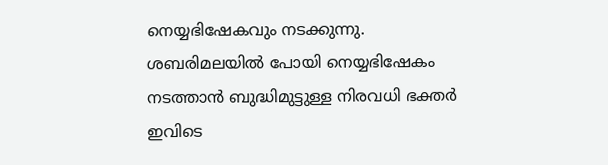നെയ്യഭിഷേകവും നടക്കുന്നു. ശബരിമലയില്‍ പോയി നെയ്യഭിഷേകം നടത്താന്‍ ബുദ്ധിമുട്ടുള്ള നിരവധി ഭക്തര്‍ ഇവിടെ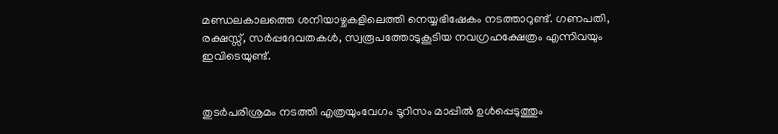മണ്ഡലകാലത്തെ ശനിയാഴ്ചകളിലെത്തി നെയ്യഭിഷേകം നടത്താറുണ്ട്. ഗണപതി, രക്ഷസ്സ്, സര്‍പ്പദേവതകള്‍, സ്വരൂപത്തോടുകൂടിയ നവഗ്രഹക്ഷേത്രം എന്നിവയും ഇവിടെയുണ്ട്.


തുടര്‍പരിശ്രമം നടത്തി എത്രയുംവേഗം ടൂറിസം മാപ്പില്‍ ഉള്‍പ്പെടുത്തും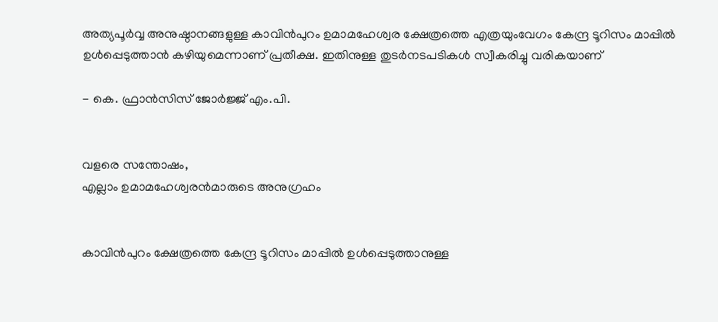അത്യപൂര്‍വ്വ അനുഷ്ഠാനങ്ങളുള്ള കാവിന്‍പുറം ഉമാമഹേശ്വര ക്ഷേത്രത്തെ എത്രയുംവേഗം കേന്ദ്ര ടൂറിസം മാപ്പില്‍ ഉള്‍പ്പെടുത്താന്‍ കഴിയുമെന്നാണ് പ്രതീക്ഷ. ഇതിനുള്ള തുടര്‍നടപടികള്‍ സ്വീകരിച്ചു വരികയാണ്

- കെ. ഫ്രാന്‍സിസ് ജോര്‍ജ്ജ് എം.പി.


വളരെ സന്തോഷം,
എല്ലാം ഉമാമഹേശ്വരന്‍മാരുടെ അനുഗ്രഹം


കാവിന്‍പുറം ക്ഷേത്രത്തെ കേന്ദ്ര ടൂറിസം മാപ്പില്‍ ഉള്‍പ്പെടുത്താനുള്ള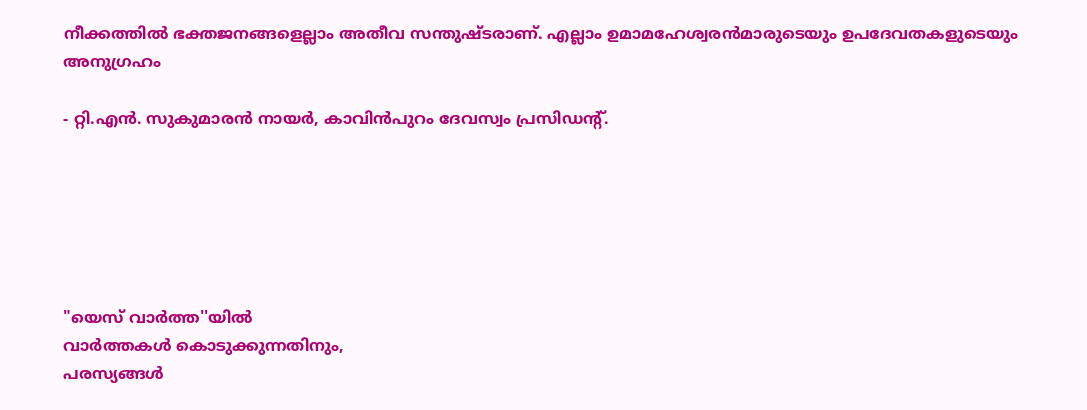നീക്കത്തില്‍ ഭക്തജനങ്ങളെല്ലാം അതീവ സന്തുഷ്ടരാണ്. എല്ലാം ഉമാമഹേശ്വരന്‍മാരുടെയും ഉപദേവതകളുടെയും അനുഗ്രഹം

- റ്റി.എന്‍. സുകുമാരന്‍ നായര്‍, കാവിന്‍പുറം ദേവസ്വം പ്രസിഡന്റ്.






"യെസ് വാർത്ത''യിൽ
വാർത്തകൾ കൊടുക്കുന്നതിനും,
പരസ്യങ്ങൾ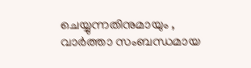ചെയ്യുന്നതിനുമായും ,
വാർത്താ സംബന്ധമായ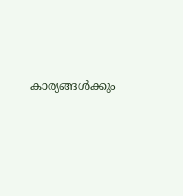കാര്യങ്ങൾക്കും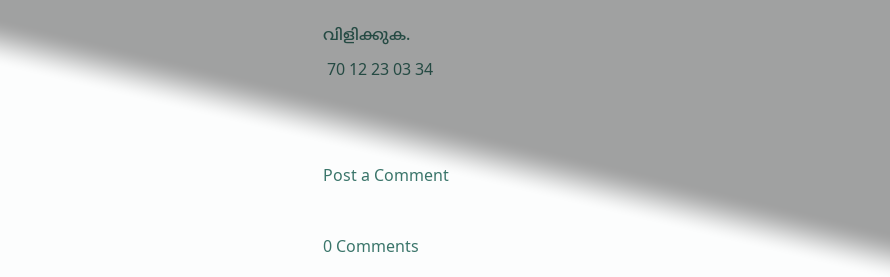വിളിക്കുക.
 70 12 23 03 34


Post a Comment

0 Comments